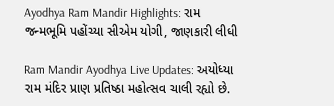Ayodhya Ram Mandir Highlights: રામ જન્મભૂમિ પહોંચ્યા સીએમ યોગી, જાણકારી લીધી

Ram Mandir Ayodhya Live Updates: અયોધ્યા રામ મંદિર પ્રાણ પ્રતિષ્ઠા મહોત્સવ ચાલી રહ્યો છે.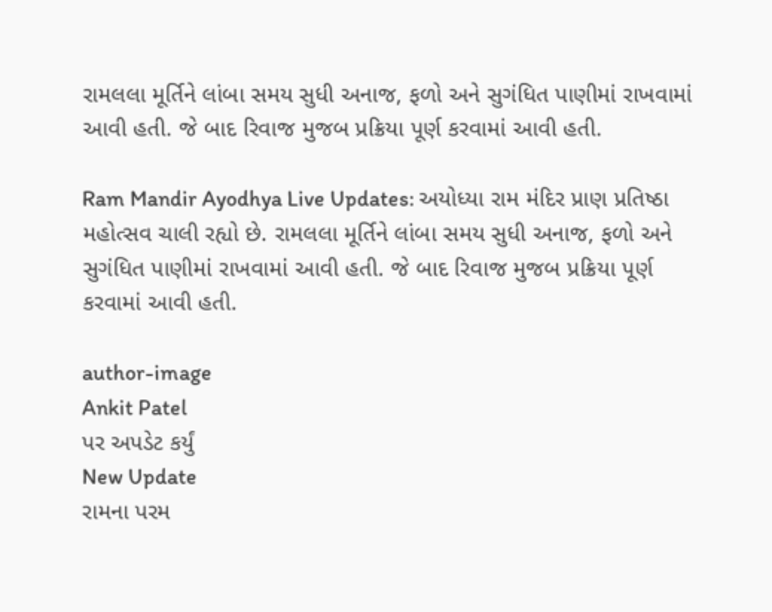રામલલા મૂર્તિને લાંબા સમય સુધી અનાજ, ફળો અને સુગંધિત પાણીમાં રાખવામાં આવી હતી. જે બાદ રિવાજ મુજબ પ્રક્રિયા પૂર્ણ કરવામાં આવી હતી.

Ram Mandir Ayodhya Live Updates: અયોધ્યા રામ મંદિર પ્રાણ પ્રતિષ્ઠા મહોત્સવ ચાલી રહ્યો છે. રામલલા મૂર્તિને લાંબા સમય સુધી અનાજ, ફળો અને સુગંધિત પાણીમાં રાખવામાં આવી હતી. જે બાદ રિવાજ મુજબ પ્રક્રિયા પૂર્ણ કરવામાં આવી હતી.

author-image
Ankit Patel
પર અપડેટ કર્યું
New Update
રામના પરમ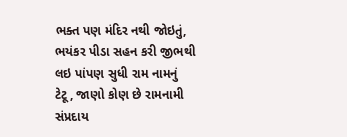ભક્ત પણ મંદિર નથી જોઇતું, ભયંકર પીડા સહન કરી જીભથી લઇ પાંપણ સુધી રામ નામનું ટેટૂ, જાણો કોણ છે રામનામી સંપ્રદાય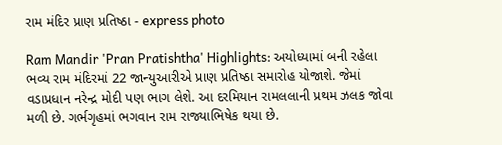રામ મંદિર પ્રાણ પ્રતિષ્ઠા - express photo

Ram Mandir 'Pran Pratishtha' Highlights: અયોધ્યામાં બની રહેલા ભવ્ય રામ મંદિરમાં 22 જાન્યુઆરીએ પ્રાણ પ્રતિષ્ઠા સમારોહ યોજાશે. જેમાં વડાપ્રધાન નરેન્દ્ર મોદી પણ ભાગ લેશે. આ દરમિયાન રામલલાની પ્રથમ ઝલક જોવા મળી છે. ગર્ભગૃહમાં ભગવાન રામ રાજ્યાભિષેક થયા છે.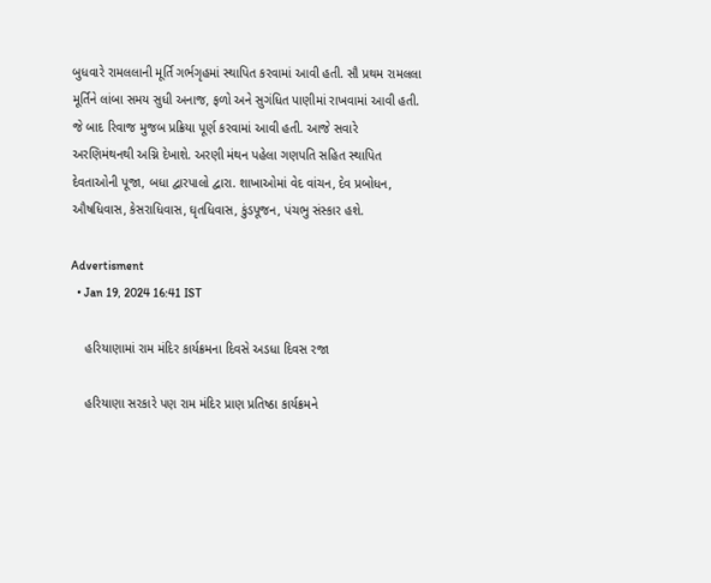બુધવારે રામલલાની મૂર્તિ ગર્ભગૃહમાં સ્થાપિત કરવામાં આવી હતી. સૌ પ્રથમ રામલલા મૂર્તિને લાંબા સમય સુધી અનાજ, ફળો અને સુગંધિત પાણીમાં રાખવામાં આવી હતી. જે બાદ રિવાજ મુજબ પ્રક્રિયા પૂર્ણ કરવામાં આવી હતી. આજે સવારે અરણિમંથનથી અગ્નિ દેખાશે. અરણી મંથન પહેલા ગણપતિ સહિત સ્થાપિત દેવતાઓની પૂજા, બધા દ્વારપાલો દ્વારા. શાખાઓમાં વેદ વાંચન, દેવ પ્રબોધન, ઔષધિવાસ, કેસરાધિવાસ, ઘૃતધિવાસ, કુંડપૂજન, પંચભુ સંસ્કાર હશે.

Advertisment
  • Jan 19, 2024 16:41 IST

    હરિયાણામાં રામ મંદિર કાર્યક્રમના દિવસે અડધા દિવસ રજા

    હરિયાણા સરકારે પણ રામ મંદિર પ્રાણ પ્રતિષ્ઠા કાર્યક્રમને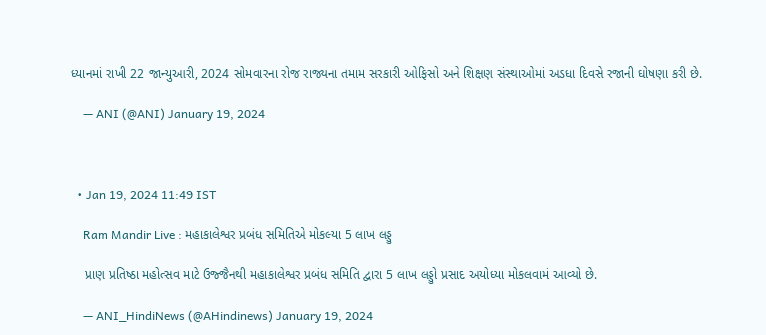ધ્યાનમાં રાખી 22 જાન્યુઆરી, 2024 સોમવારના રોજ રાજ્યના તમામ સરકારી ઓફિસો અને શિક્ષણ સંસ્થાઓમાં અડધા દિવસે રજાની ઘોષણા કરી છે.

    — ANI (@ANI) January 19, 2024



  • Jan 19, 2024 11:49 IST

    Ram Mandir Live : મહાકાલેશ્વર પ્રબંધ સમિતિએ મોકલ્યા 5 લાખ લડ્ડુ

    પ્રાણ પ્રતિષ્ઠા મહોત્સવ માટે ઉજ્જૈનથી મહાકાલેશ્વર પ્રબંધ સમિતિ દ્વારા 5 લાખ લડ્ડુો પ્રસાદ અયોધ્યા મોકલવામં આવ્યો છે.

    — ANI_HindiNews (@AHindinews) January 19, 2024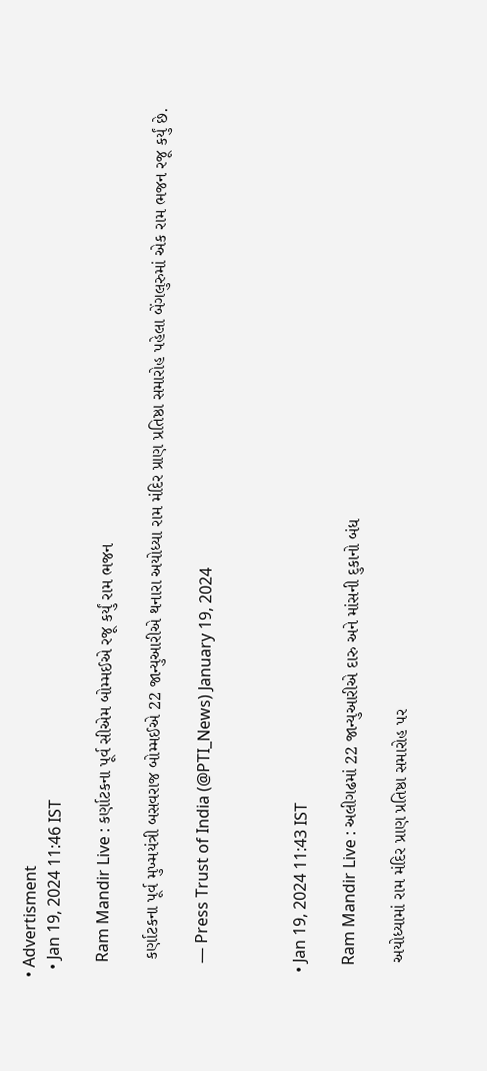• Advertisment
  • Jan 19, 2024 11:46 IST

    Ram Mandir Live : કર્ણાટકના પૂર્વ સીએમ બોમ્મઈએ રજૂ કર્યું રામ ભજન

    કર્ણાટકના પૂર્વ મુખ્મયંત્રી બસવરાજ બોમ્મઈએ 22 જાન્યુઆરીએ થનારા અયોધ્યા રામ મંદિર પ્રાણ પ્રતિષ્ઠા સમારોહ પહેલા બેંગલુરુમાં એક રામ ભજન રજૂ કર્યું છે.

    — Press Trust of India (@PTI_News) January 19, 2024



  • Jan 19, 2024 11:43 IST

    Ram Mandir Live : અલીગઢમાં 22 જાન્યુઆરીએ દારુ અને માંસની દુકાનો બંધ

    અયોધ્યામાં રામ મંદિર પ્રાણ પ્રતિષ્ઠા સમારોહ પર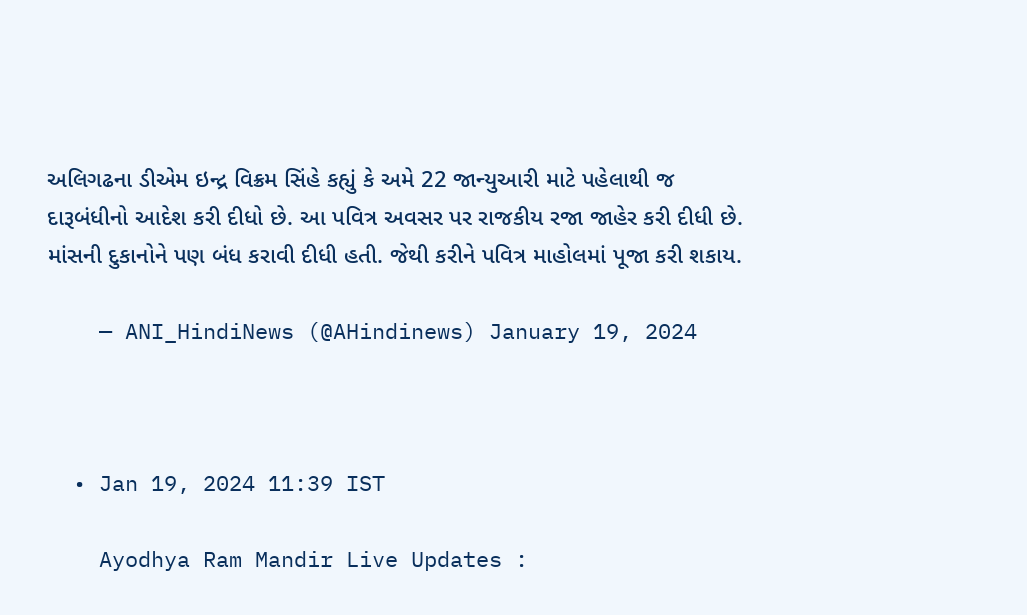અલિગઢના ડીએમ ઇન્દ્ર વિક્રમ સિંહે કહ્યું કે અમે 22 જાન્યુઆરી માટે પહેલાથી જ દારૂબંધીનો આદેશ કરી દીધો છે. આ પવિત્ર અવસર પર રાજકીય રજા જાહેર કરી દીધી છે. માંસની દુકાનોને પણ બંધ કરાવી દીધી હતી. જેથી કરીને પવિત્ર માહોલમાં પૂજા કરી શકાય.

    — ANI_HindiNews (@AHindinews) January 19, 2024



  • Jan 19, 2024 11:39 IST

    Ayodhya Ram Mandir Live Updates :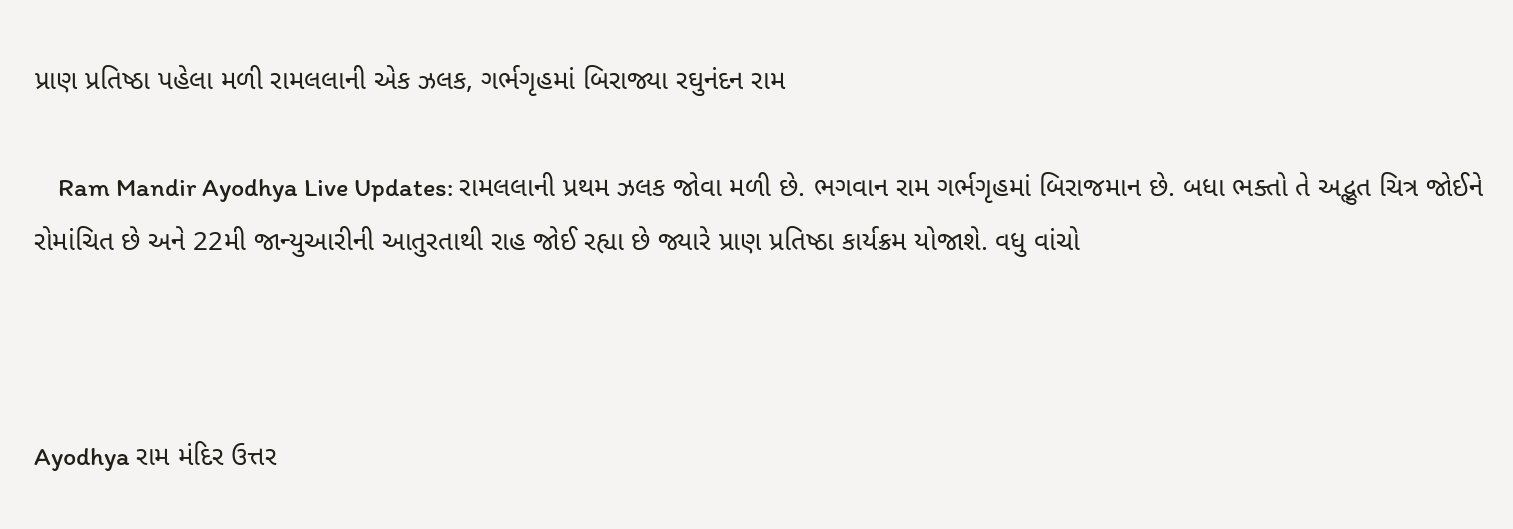પ્રાણ પ્રતિષ્ઠા પહેલા મળી રામલલાની એક ઝલક, ગર્ભગૃહમાં બિરાજ્યા રઘુનંદન રામ

    Ram Mandir Ayodhya Live Updates: રામલલાની પ્રથમ ઝલક જોવા મળી છે. ભગવાન રામ ગર્ભગૃહમાં બિરાજમાન છે. બધા ભક્તો તે અદ્ભુત ચિત્ર જોઈને રોમાંચિત છે અને 22મી જાન્યુઆરીની આતુરતાથી રાહ જોઈ રહ્યા છે જ્યારે પ્રાણ પ્રતિષ્ઠા કાર્યક્રમ યોજાશે. વધુ વાંચો



Ayodhya રામ મંદિર ઉત્તર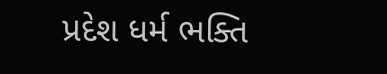પ્રદેશ ધર્મ ભક્તિ